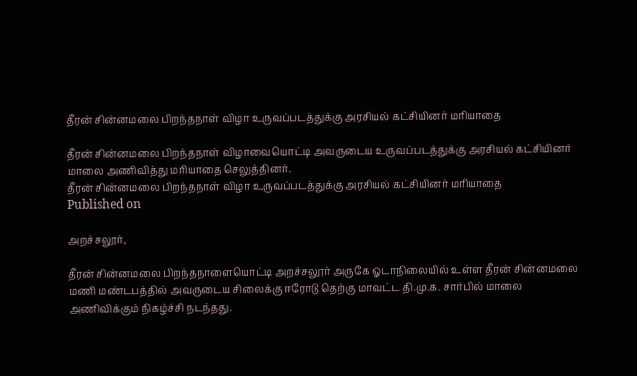தீரன் சின்னமலை பிறந்தநாள் விழா உருவப்படத்துக்கு அரசியல் கட்சியினர் மரியாதை

தீரன் சின்னமலை பிறந்தநாள் விழாவையொட்டி அவருடைய உருவப்படத்துக்கு அரசியல் கட்சியினர் மாலை அணிவித்து மரியாதை செலுத்தினர்.
தீரன் சின்னமலை பிறந்தநாள் விழா உருவப்படத்துக்கு அரசியல் கட்சியினர் மரியாதை
Published on

அறச்சலூர்,

தீரன் சின்னமலை பிறந்தநாளையொட்டி அறச்சலூர் அருகே ஓடாநிலையில் உள்ள தீரன் சின்னமலை மணி மண்டபத்தில் அவருடைய சிலைக்கு ஈரோடு தெற்கு மாவட்ட தி.மு.க. சார்பில் மாலை அணிவிக்கும் நிகழ்ச்சி நடந்தது.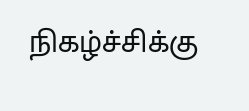நிகழ்ச்சிக்கு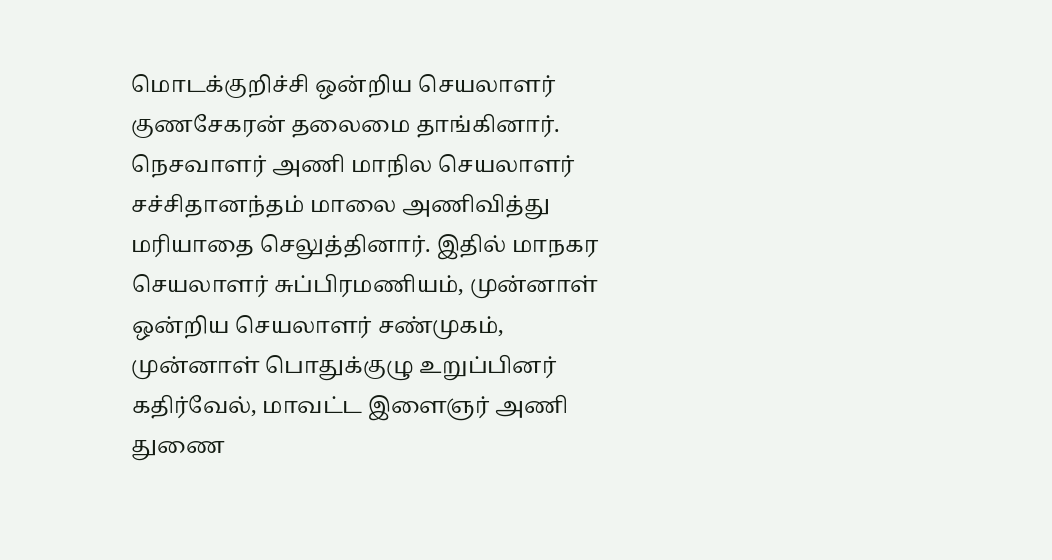மொடக்குறிச்சி ஒன்றிய செயலாளர் குணசேகரன் தலைமை தாங்கினார். நெசவாளர் அணி மாநில செயலாளர் சச்சிதானந்தம் மாலை அணிவித்து மரியாதை செலுத்தினார். இதில் மாநகர செயலாளர் சுப்பிரமணியம், முன்னாள் ஒன்றிய செயலாளர் சண்முகம், முன்னாள் பொதுக்குழு உறுப்பினர் கதிர்வேல், மாவட்ட இளைஞர் அணி துணை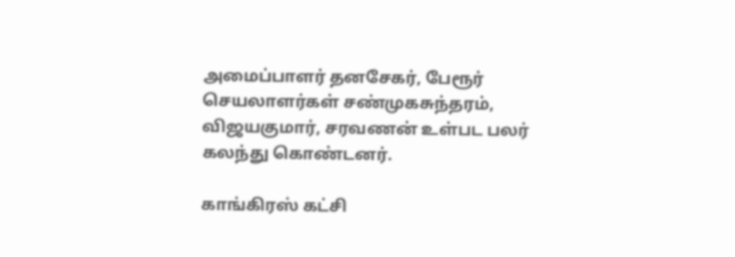அமைப்பாளர் தனசேகர், பேரூர் செயலாளர்கள் சண்முகசுந்தரம், விஜயகுமார், சரவணன் உள்பட பலர் கலந்து கொண்டனர்.

காங்கிரஸ் கட்சி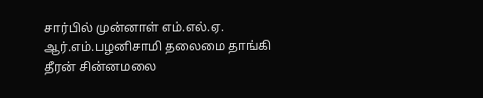சார்பில் முன்னாள் எம்.எல்.ஏ. ஆர்.எம்.பழனிசாமி தலைமை தாங்கி தீரன் சின்னமலை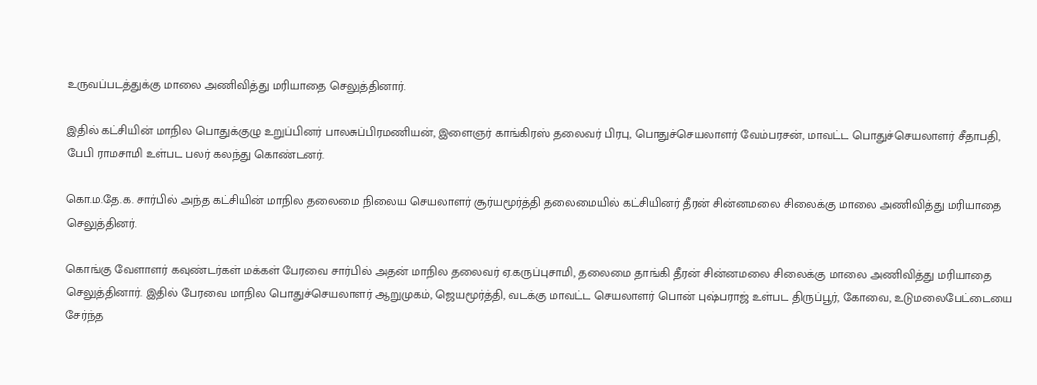உருவப்படத்துக்கு மாலை அணிவித்து மரியாதை செலுத்தினார்.

இதில் கட்சியின் மாநில பொதுக்குழு உறுப்பினர் பாலசுப்பிரமணியன், இளைஞர் காங்கிரஸ் தலைவர் பிரபு, பொதுச்செயலாளர் வேம்பரசன், மாவட்ட பொதுச்செயலாளர் சீதாபதி, பேபி ராமசாமி உள்பட பலர் கலந்து கொண்டனர்.

கொ.ம.தே.க. சார்பில் அந்த கட்சியின் மாநில தலைமை நிலைய செயலாளர் சூர்யமூர்த்தி தலைமையில் கட்சியினர் தீரன் சின்னமலை சிலைக்கு மாலை அணிவித்து மரியாதை செலுத்தினர்.

கொங்கு வேளாளர் கவுண்டர்கள் மக்கள் பேரவை சார்பில் அதன் மாநில தலைவர் ஏ.கருப்புசாமி, தலைமை தாங்கி தீரன் சின்னமலை சிலைக்கு மாலை அணிவித்து மரியாதை செலுத்தினார். இதில் பேரவை மாநில பொதுச்செயலாளர் ஆறுமுகம், ஜெயமூர்த்தி, வடக்கு மாவட்ட செயலாளர் பொன் புஷ்பராஜ் உள்பட திருப்பூர், கோவை, உடுமலைபேட்டையை சேர்ந்த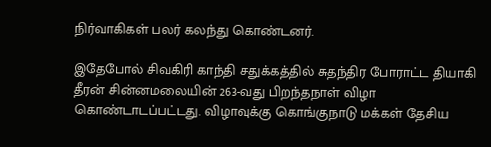நிர்வாகிகள் பலர் கலந்து கொண்டனர்.

இதேபோல் சிவகிரி காந்தி சதுக்கத்தில் சுதந்திர போராட்ட தியாகி தீரன் சின்னமலையின் 263-வது பிறந்தநாள் விழா கொண்டாடப்பட்டது. விழாவுக்கு கொங்குநாடு மக்கள் தேசிய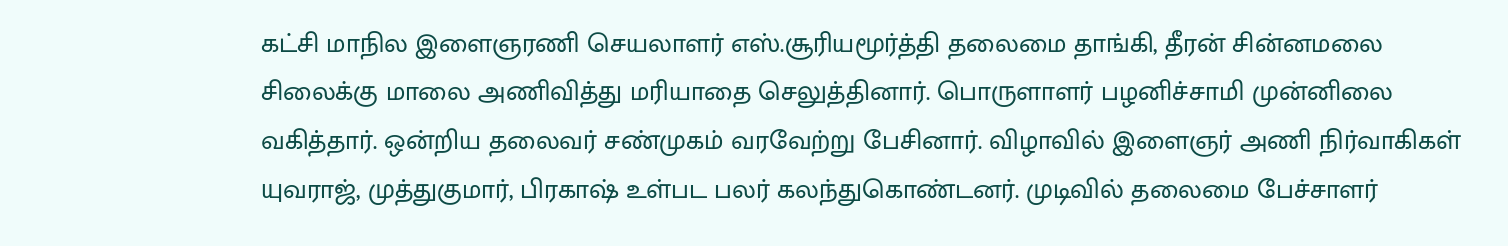கட்சி மாநில இளைஞரணி செயலாளர் எஸ்.சூரியமூர்த்தி தலைமை தாங்கி, தீரன் சின்னமலை சிலைக்கு மாலை அணிவித்து மரியாதை செலுத்தினார். பொருளாளர் பழனிச்சாமி முன்னிலை வகித்தார். ஒன்றிய தலைவர் சண்முகம் வரவேற்று பேசினார். விழாவில் இளைஞர் அணி நிர்வாகிகள் யுவராஜ், முத்துகுமார், பிரகாஷ் உள்பட பலர் கலந்துகொண்டனர். முடிவில் தலைமை பேச்சாளர்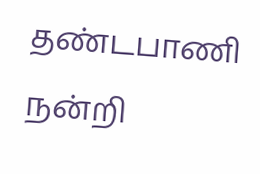தண்டபாணி நன்றி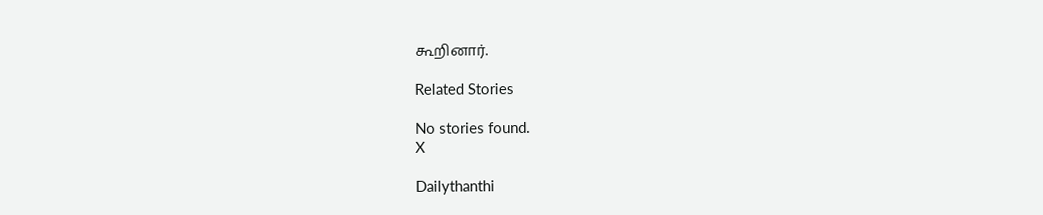கூறினார்.

Related Stories

No stories found.
X

Dailythanthi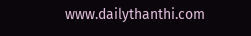www.dailythanthi.com